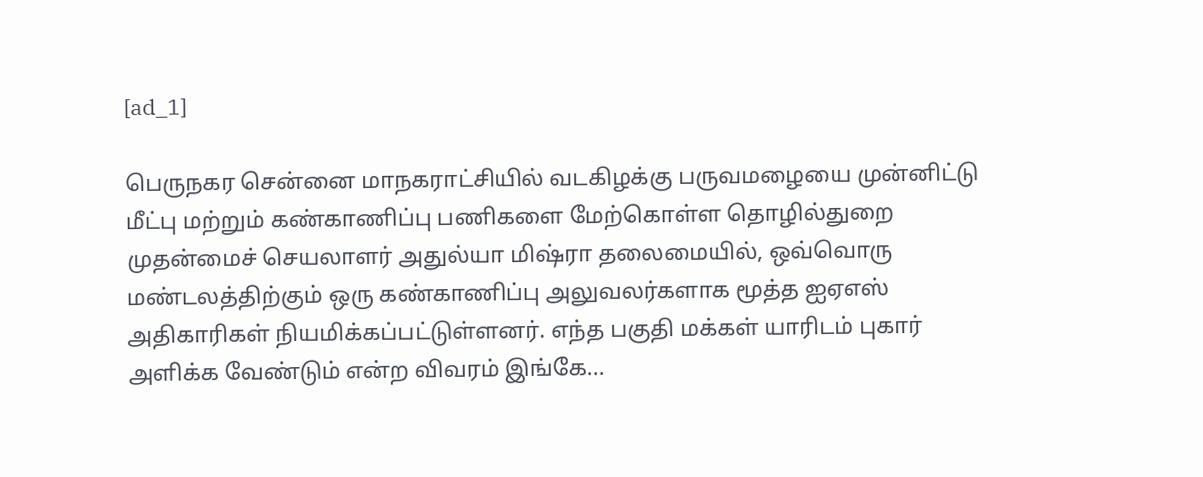[ad_1]

பெருநகர சென்னை மாநகராட்சியில் வடகிழக்கு பருவமழையை முன்னிட்டு மீட்பு மற்றும் கண்காணிப்பு பணிகளை மேற்கொள்ள தொழில்துறை முதன்மைச் செயலாளர் அதுல்யா மிஷ்ரா தலைமையில், ஒவ்வொரு மண்டலத்திற்கும் ஒரு கண்காணிப்பு அலுவலர்களாக மூத்த ஐஏஎஸ் அதிகாரிகள் நியமிக்கப்பட்டுள்ளனர். எந்த பகுதி மக்கள் யாரிடம் புகார் அளிக்க வேண்டும் என்ற விவரம் இங்கே...